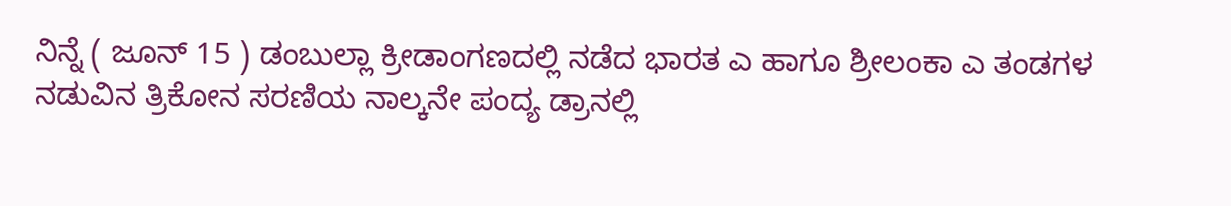ನಿನ್ನೆ ( ಜೂನ್ 15 ) ಡಂಬುಲ್ಲಾ ಕ್ರೀಡಾಂಗಣದಲ್ಲಿ ನಡೆದ ಭಾರತ ಎ ಹಾಗೂ ಶ್ರೀಲಂಕಾ ಎ ತಂಡಗಳ ನಡುವಿನ ತ್ರಿಕೋನ ಸರಣಿಯ ನಾಲ್ಕನೇ ಪಂದ್ಯ ಡ್ರಾನಲ್ಲಿ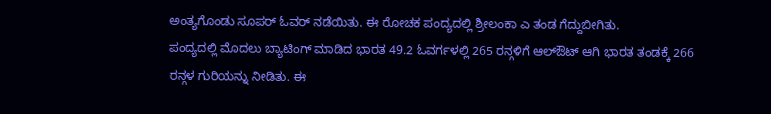ಅಂತ್ಯಗೊಂಡು ಸೂಪರ್ ಓವರ್ ನಡೆಯಿತು. ಈ ರೋಚಕ ಪಂದ್ಯದಲ್ಲಿ ಶ್ರೀಲಂಕಾ ಎ ತಂಡ ಗೆದ್ದುಬೀಗಿತು.
ಪಂದ್ಯದಲ್ಲಿ ಮೊದಲು ಬ್ಯಾಟಿಂಗ್ ಮಾಡಿದ ಭಾರತ 49.2 ಓವರ್ಗಳಲ್ಲಿ 265 ರನ್ಗಳಿಗೆ ಆಲ್ಔಟ್ ಆಗಿ ಭಾರತ ತಂಡಕ್ಕೆ 266 ರನ್ಗಳ ಗುರಿಯನ್ನು ನೀಡಿತು. ಈ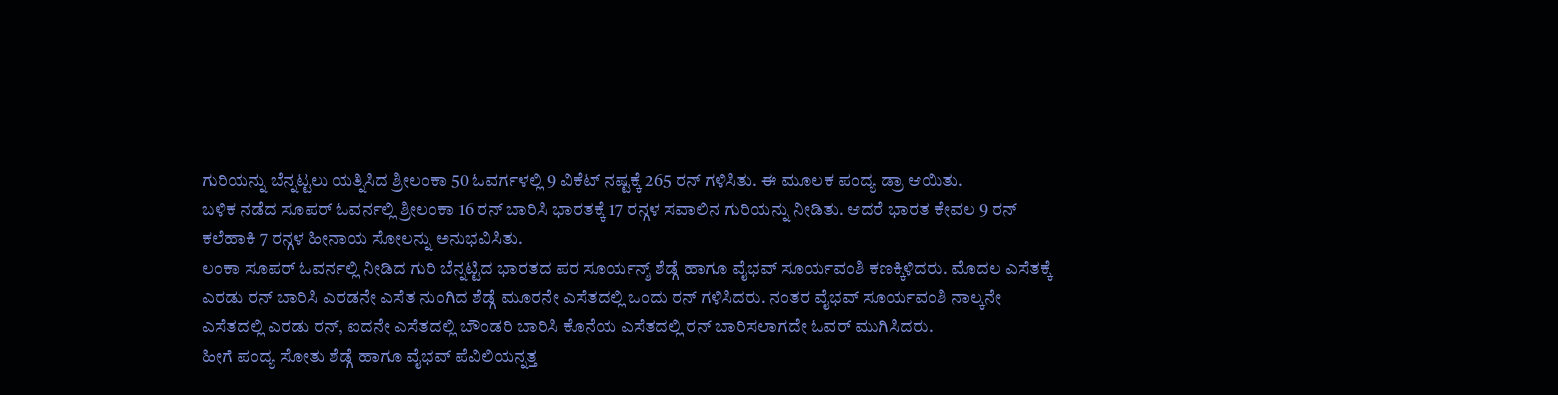ಗುರಿಯನ್ನು ಬೆನ್ನಟ್ಟಲು ಯತ್ನಿಸಿದ ಶ್ರೀಲಂಕಾ 50 ಓವರ್ಗಳಲ್ಲಿ 9 ವಿಕೆಟ್ ನಷ್ಟಕ್ಕೆ 265 ರನ್ ಗಳಿಸಿತು. ಈ ಮೂಲಕ ಪಂದ್ಯ ಡ್ರಾ ಆಯಿತು.
ಬಳಿಕ ನಡೆದ ಸೂಪರ್ ಓವರ್ನಲ್ಲಿ ಶ್ರೀಲಂಕಾ 16 ರನ್ ಬಾರಿಸಿ ಭಾರತಕ್ಕೆ 17 ರನ್ಗಳ ಸವಾಲಿನ ಗುರಿಯನ್ನು ನೀಡಿತು. ಆದರೆ ಭಾರತ ಕೇವಲ 9 ರನ್ ಕಲೆಹಾಕಿ 7 ರನ್ಗಳ ಹೀನಾಯ ಸೋಲನ್ನು ಅನುಭವಿಸಿತು.
ಲಂಕಾ ಸೂಪರ್ ಓವರ್ನಲ್ಲಿ ನೀಡಿದ ಗುರಿ ಬೆನ್ನಟ್ಟಿದ ಭಾರತದ ಪರ ಸೂರ್ಯನ್ಶ್ ಶೆಡ್ಗೆ ಹಾಗೂ ವೈಭವ್ ಸೂರ್ಯವಂಶಿ ಕಣಕ್ಕಿಳಿದರು. ಮೊದಲ ಎಸೆತಕ್ಕೆ ಎರಡು ರನ್ ಬಾರಿಸಿ ಎರಡನೇ ಎಸೆತ ನುಂಗಿದ ಶೆಡ್ಗೆ ಮೂರನೇ ಎಸೆತದಲ್ಲಿ ಒಂದು ರನ್ ಗಳಿಸಿದರು. ನಂತರ ವೈಭವ್ ಸೂರ್ಯವಂಶಿ ನಾಲ್ಕನೇ ಎಸೆತದಲ್ಲಿ ಎರಡು ರನ್, ಐದನೇ ಎಸೆತದಲ್ಲಿ ಬೌಂಡರಿ ಬಾರಿಸಿ ಕೊನೆಯ ಎಸೆತದಲ್ಲಿ ರನ್ ಬಾರಿಸಲಾಗದೇ ಓವರ್ ಮುಗಿಸಿದರು.
ಹೀಗೆ ಪಂದ್ಯ ಸೋತು ಶೆಡ್ಗೆ ಹಾಗೂ ವೈಭವ್ ಪೆವಿಲಿಯನ್ನತ್ತ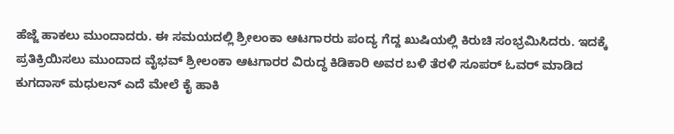ಹೆಜ್ಜೆ ಹಾಕಲು ಮುಂದಾದರು. ಈ ಸಮಯದಲ್ಲಿ ಶ್ರೀಲಂಕಾ ಆಟಗಾರರು ಪಂದ್ಯ ಗೆದ್ದ ಖುಷಿಯಲ್ಲಿ ಕಿರುಚಿ ಸಂಭ್ರಮಿಸಿದರು. ಇದಕ್ಕೆ ಪ್ರತಿಕ್ರಿಯಿಸಲು ಮುಂದಾದ ವೈಭವ್ ಶ್ರೀಲಂಕಾ ಆಟಗಾರರ ವಿರುದ್ಧ ಕಿಡಿಕಾರಿ ಅವರ ಬಳಿ ತೆರಳಿ ಸೂಪರ್ ಓವರ್ ಮಾಡಿದ ಕುಗದಾಸ್ ಮಧುಲನ್ ಎದೆ ಮೇಲೆ ಕೈ ಹಾಕಿ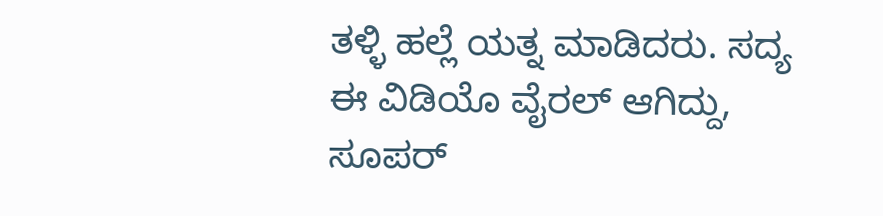ತಳ್ಳಿ ಹಲ್ಲೆ ಯತ್ನ ಮಾಡಿದರು. ಸದ್ಯ ಈ ವಿಡಿಯೊ ವೈರಲ್ ಆಗಿದ್ದು, ಸೂಪರ್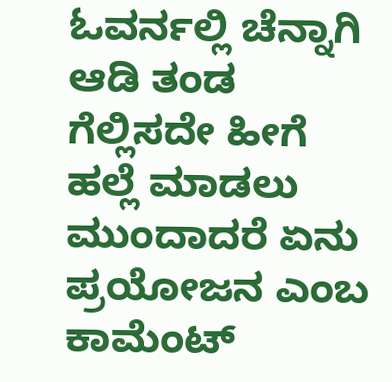ಓವರ್ನಲ್ಲಿ ಚೆನ್ನಾಗಿ ಆಡಿ ತಂಡ ಗೆಲ್ಲಿಸದೇ ಹೀಗೆ ಹಲ್ಲೆ ಮಾಡಲು ಮುಂದಾದರೆ ಏನು ಪ್ರಯೋಜನ ಎಂಬ ಕಾಮೆಂಟ್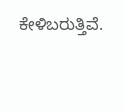ಕೇಳಿಬರುತ್ತಿವೆ.